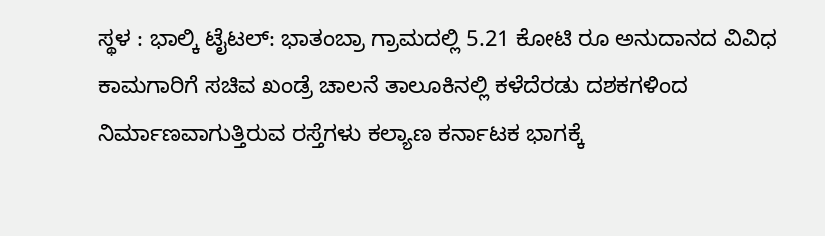ಸ್ಥಳ : ಭಾಲ್ಕಿ ಟೈಟಲ್: ಭಾತಂಬ್ರಾ ಗ್ರಾಮದಲ್ಲಿ 5.21 ಕೋಟಿ ರೂ ಅನುದಾನದ ವಿವಿಧ ಕಾಮಗಾರಿಗೆ ಸಚಿವ ಖಂಡ್ರೆ ಚಾಲನೆ ತಾಲೂಕಿನಲ್ಲಿ ಕಳೆದೆರಡು ದಶಕಗಳಿಂದ ನಿರ್ಮಾಣವಾಗುತ್ತಿರುವ ರಸ್ತೆಗಳು ಕಲ್ಯಾಣ ಕರ್ನಾಟಕ ಭಾಗಕ್ಕೆ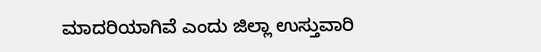ಮಾದರಿಯಾಗಿವೆ ಎಂದು ಜಿಲ್ಲಾ ಉಸ್ತುವಾರಿ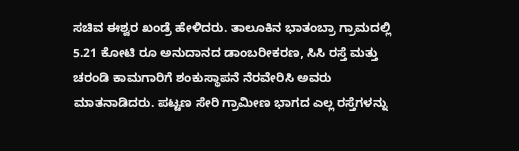ಸಚಿವ ಈಶ್ವರ ಖಂಡ್ರೆ ಹೇಳಿದರು. ತಾಲೂಕಿನ ಭಾತಂಬ್ರಾ ಗ್ರಾಮದಲ್ಲಿ 5.21 ಕೋಟಿ ರೂ ಅನುದಾನದ ಡಾಂಬರೀಕರಣ, ಸಿಸಿ ರಸ್ತೆ ಮತ್ತು ಚರಂಡಿ ಕಾಮಗಾರಿಗೆ ಶಂಕುಸ್ಥಾಪನೆ ನೆರವೇರಿಸಿ ಅವರು ಮಾತನಾಡಿದರು. ಪಟ್ಟಣ ಸೇರಿ ಗ್ರಾಮೀಣ ಭಾಗದ ಎಲ್ಲ ರಸ್ತೆಗಳನ್ನು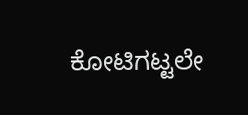ಕೋಟಿಗಟ್ಟಲೇ